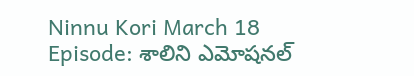Ninnu Kori March 18 Episode: శాలిని ఎమోషనల్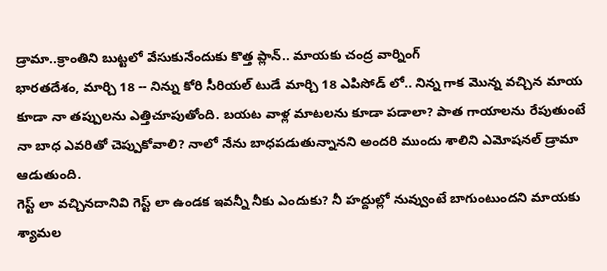డ్రామా..క్రాంతిని బుట్టలో వేసుకునేందుకు కొత్త ప్లాన్.. మాయకు చంద్ర వార్నింగ్
భారతదేశం, మార్చి 18 -- నిన్ను కోరి సీరియల్ టుడే మార్చి 18 ఎపిసోడ్ లో.. నిన్న గాక మొన్న వచ్చిన మాయ కూడా నా తప్పులను ఎత్తిచూపుతోంది. బయట వాళ్ల మాటలను కూడా పడాలా? పాత గాయాలను రేపుతుంటే నా బాధ ఎవరితో చెప్పుకోవాలి? నాలో నేను బాధపడుతున్నానని అందరి ముందు శాలిని ఎమోషనల్ డ్రామా ఆడుతుంది.
గెస్ట్ లా వచ్చినదానివి గెస్ట్ లా ఉండక ఇవన్నీ నీకు ఎందుకు? నీ హద్దుల్లో నువ్వుంటే బాగుంటుందని మాయకు శ్యామల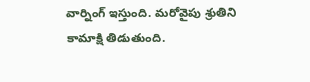వార్నింగ్ ఇస్తుంది. మరోవైపు శ్రుతిని కామాక్షి తిడుతుంది.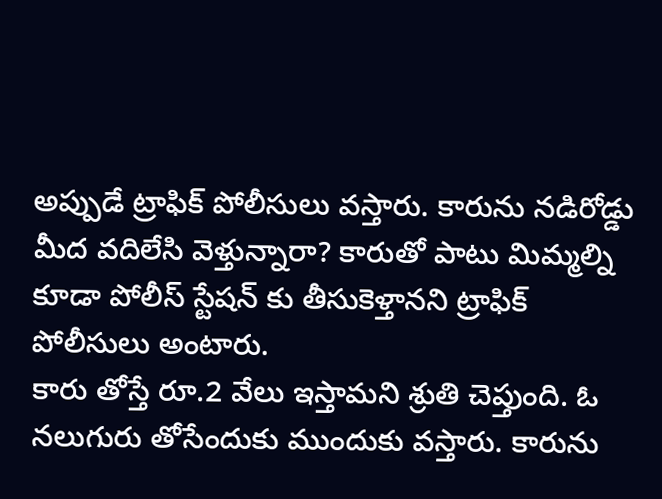అప్పుడే ట్రాఫిక్ పోలీసులు వస్తారు. కారును నడిరోడ్డు మీద వదిలేసి వెళ్తున్నారా? కారుతో పాటు మిమ్మల్ని కూడా పోలీస్ స్టేషన్ కు తీసుకెళ్తానని ట్రాఫిక్ పోలీసులు అంటారు.
కారు తోస్తే రూ.2 వేలు ఇస్తామని శ్రుతి చెప్తుంది. ఓ నలుగురు తోసేందుకు ముందుకు వస్తారు. కారును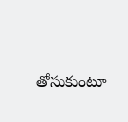తోసుకుంటూ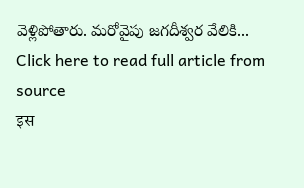వెళ్లిపోతారు. మరోవైపు జగదీశ్వర వేలికి...
Click here to read full article from source
इस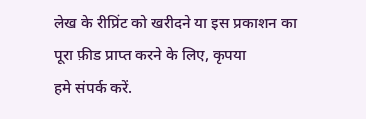लेख के रीप्रिंट को खरीदने या इस प्रकाशन का पूरा फ़ीड प्राप्त करने के लिए, कृपया
हमे संपर्क करें.